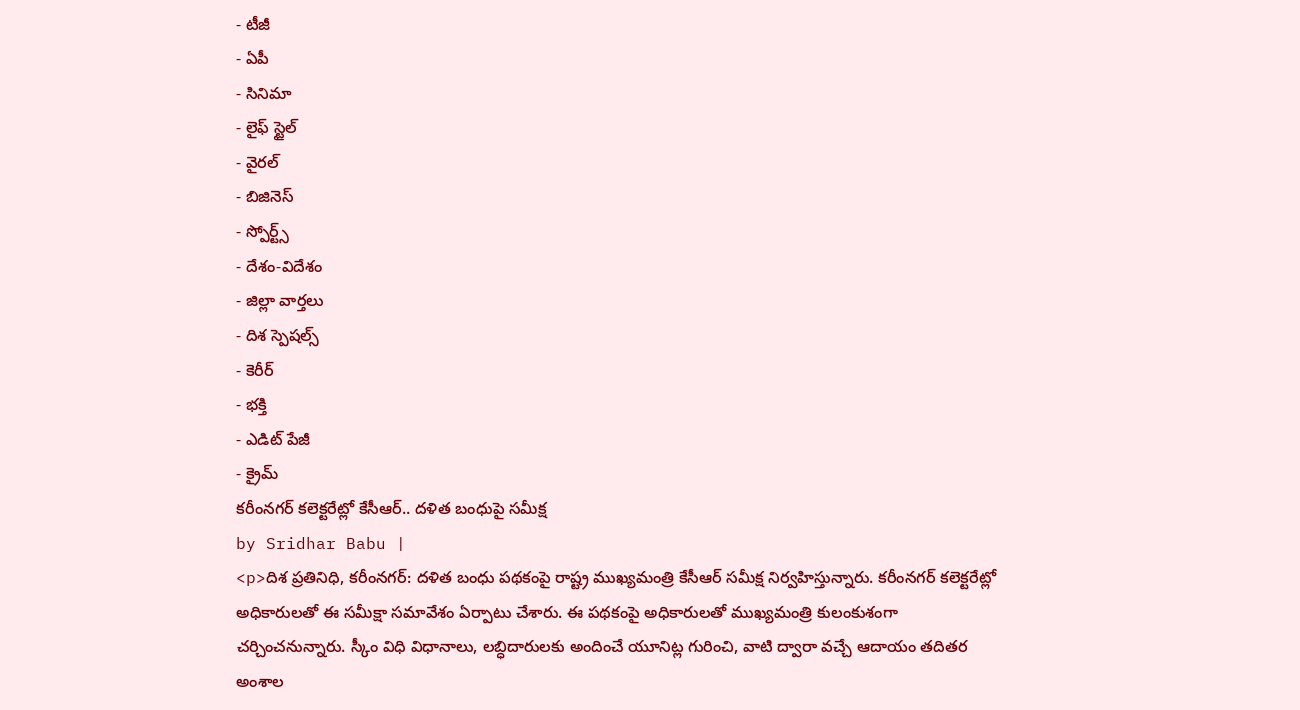- టీజీ
- ఏపీ
- సినిమా
- లైఫ్ స్టైల్
- వైరల్
- బిజినెస్
- స్పోర్ట్స్
- దేశం-విదేశం
- జిల్లా వార్తలు
- దిశ స్పెషల్స్
- కెరీర్
- భక్తి
- ఎడిట్ పేజీ
- క్రైమ్
కరీంనగర్ కలెక్టరేట్లో కేసీఆర్.. దళిత బంధుపై సమీక్ష
by Sridhar Babu |
<p>దిశ ప్రతినిధి, కరీంనగర్: దళిత బంధు పథకంపై రాష్ట్ర ముఖ్యమంత్రి కేసీఆర్ సమీక్ష నిర్వహిస్తున్నారు. కరీంనగర్ కలెక్టరేట్లో అధికారులతో ఈ సమీక్షా సమావేశం ఏర్పాటు చేశారు. ఈ పథకంపై అధికారులతో ముఖ్యమంత్రి కులంకుశంగా చర్చించనున్నారు. స్కీం విధి విధానాలు, లబ్ధిదారులకు అందించే యూనిట్ల గురించి, వాటి ద్వారా వచ్చే ఆదాయం తదితర అంశాల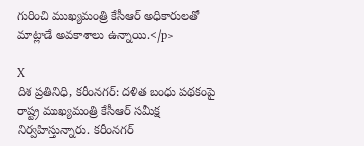గురించి ముఖ్యమంత్రి కేసీఆర్ అధికారులతో మాట్లాడే అవకాశాలు ఉన్నాయి.</p>

X
దిశ ప్రతినిధి, కరీంనగర్: దళిత బంధు పథకంపై రాష్ట్ర ముఖ్యమంత్రి కేసీఆర్ సమీక్ష నిర్వహిస్తున్నారు. కరీంనగర్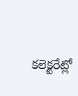కలెక్టరేట్లో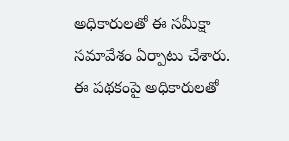అధికారులతో ఈ సమీక్షా సమావేశం ఏర్పాటు చేశారు. ఈ పథకంపై అధికారులతో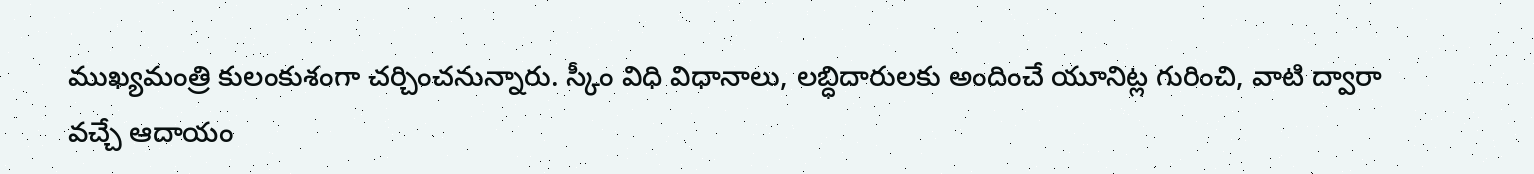ముఖ్యమంత్రి కులంకుశంగా చర్చించనున్నారు. స్కీం విధి విధానాలు, లబ్ధిదారులకు అందించే యూనిట్ల గురించి, వాటి ద్వారా వచ్చే ఆదాయం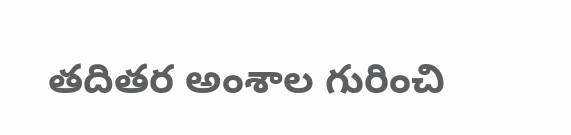తదితర అంశాల గురించి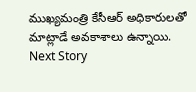ముఖ్యమంత్రి కేసీఆర్ అధికారులతో మాట్లాడే అవకాశాలు ఉన్నాయి.
Next Story